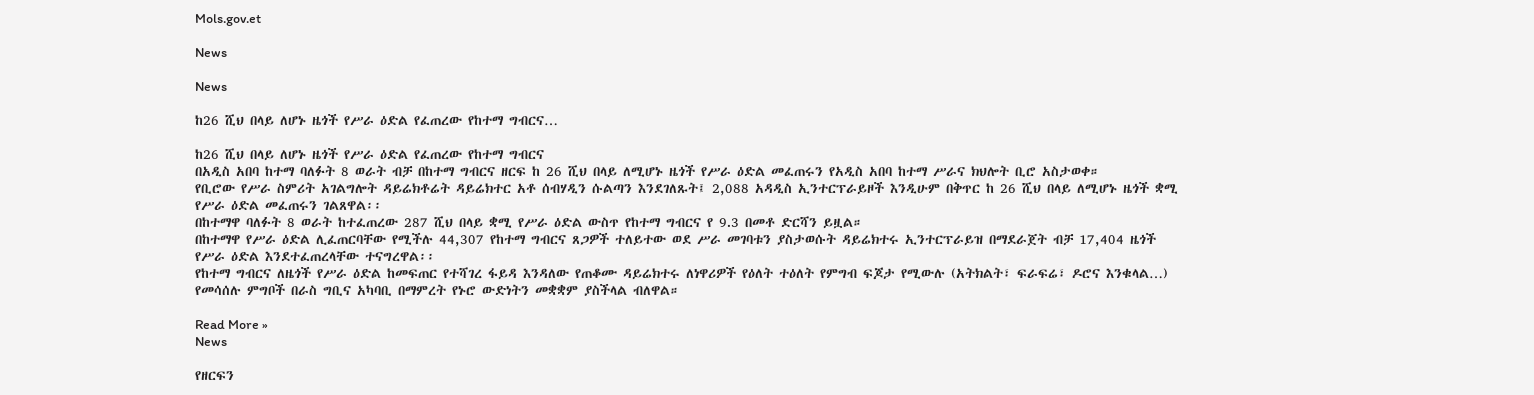Mols.gov.et

News

News

ከ26 ሺህ በላይ ለሆኑ ዜጎች የሥራ ዕድል የፈጠረው የከተማ ግብርና…

ከ26 ሺህ በላይ ለሆኑ ዜጎች የሥራ ዕድል የፈጠረው የከተማ ግብርና
በአዲስ አበባ ከተማ ባለፉት 8 ወራት ብቻ በከተማ ግብርና ዘርፍ ከ 26 ሺህ በላይ ለሚሆኑ ዜጎች የሥራ ዕድል መፈጠሩን የአዲስ አበባ ከተማ ሥራና ክህሎት ቢሮ አስታወቀ።
የቢሮው የሥራ ስምሪት አገልግሎት ዳይሬክቶሬት ዳይሬክተር አቶ ሰብሃዲን ሱልጣን እንደገለጹት፤ 2,088 አዳዲስ ኢንተርፕራይዞች እንዲሁም በቅጥር ከ 26 ሺህ በላይ ለሚሆኑ ዜጎች ቋሚ የሥራ ዕድል መፈጠሩን ገልጸዋል፡፡
በከተማዋ ባለፉት 8 ወራት ከተፈጠረው 287 ሺህ በላይ ቋሚ የሥራ ዕድል ውስጥ የከተማ ግብርና የ 9.3 በመቶ ድርሻን ይዟል።
በከተማዋ የሥራ ዕድል ሊፈጠርባቸው የሚችሉ 44,307 የከተማ ግብርና ጸጋዎች ተለይተው ወደ ሥራ መገባቱን ያስታወሱት ዳይሬክተሩ ኢንተርፕራይዝ በማደራጀት ብቻ 17,404 ዜጎች የሥራ ዕድል እንደተፈጠረላቸው ተናግረዋል፡፡
የከተማ ግብርና ለዜጎች የሥራ ዕድል ከመፍጠር የተሻገረ ፋይዳ እንዳለው የጠቆሙ ዳይሬክተሩ ለነዋሪዎች የዕለት ተዕለት የምግብ ፍጆታ የሚውሉ (አትክልት፣ ፍራፍሬ፣ ዶሮና እንቁላል…) የመሳሰሉ ምግቦች በራስ ግቢና አካባቢ በማምረት የኑሮ ውድነትን መቋቋም ያስችላል ብለዋል።

Read More »
News

የዘርፍን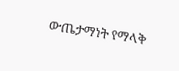ውጤታማነት የማላቅ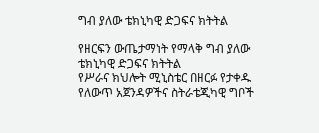ግብ ያለው ቴክኒካዊ ድጋፍና ክትትል

የዘርፍን ውጤታማነት የማላቅ ግብ ያለው ቴክኒካዊ ድጋፍና ክትትል
የሥራና ክህሎት ሚኒስቴር በዘርፉ የታቀዱ የለውጥ አጀንዳዎችና ስትራቴጂካዊ ግቦች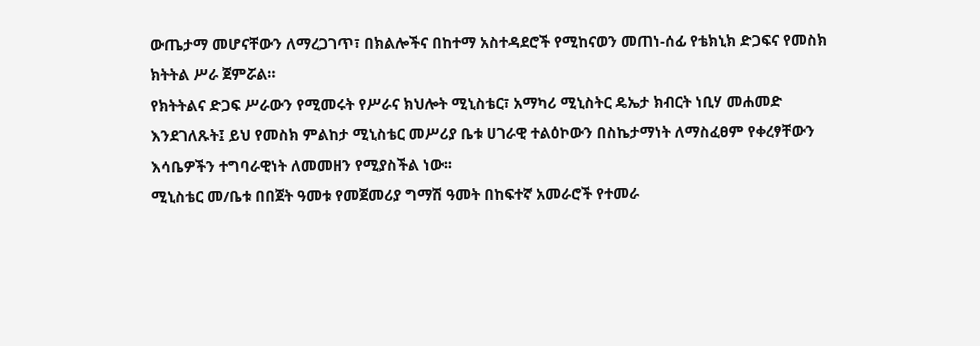ውጤታማ መሆናቸውን ለማረጋገጥ፣ በክልሎችና በከተማ አስተዳደሮች የሚከናወን መጠነ-ሰፊ የቴክኒክ ድጋፍና የመስክ ክትትል ሥራ ጀምሯል።
የክትትልና ድጋፍ ሥራውን የሚመሩት የሥራና ክህሎት ሚኒስቴር፣ አማካሪ ሚኒስትር ዴኤታ ክብርት ነቢሃ መሐመድ እንደገለጹት፤ ይህ የመስክ ምልከታ ሚኒስቴር መሥሪያ ቤቱ ሀገራዊ ተልዕኮውን በስኬታማነት ለማስፈፀም የቀረፃቸውን እሳቤዎችን ተግባራዊነት ለመመዘን የሚያስችል ነው፡፡
ሚኒስቴር መ/ቤቱ በበጀት ዓመቱ የመጀመሪያ ግማሽ ዓመት በከፍተኛ አመራሮች የተመራ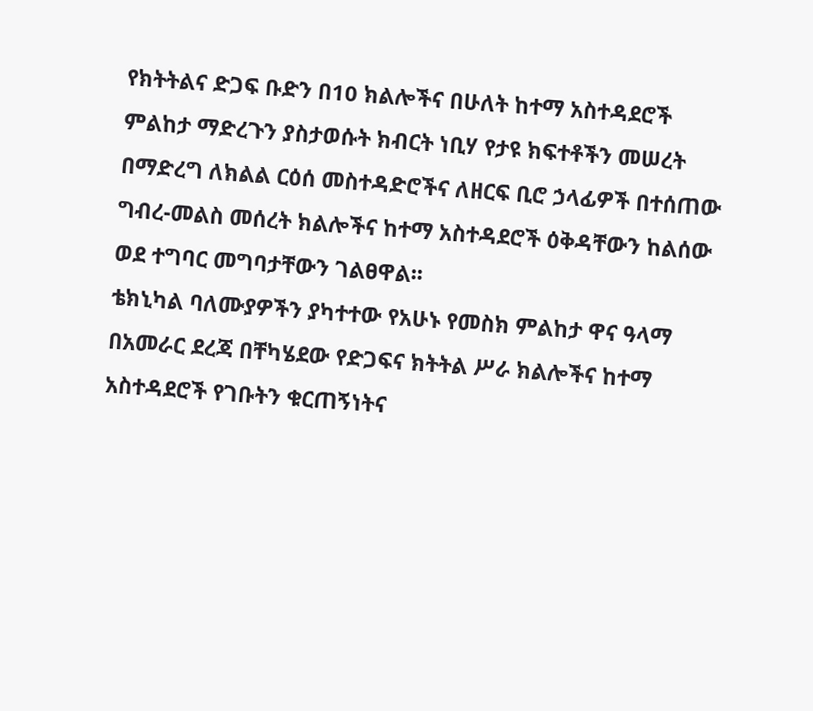የክትትልና ድጋፍ ቡድን በ10 ክልሎችና በሁለት ከተማ አስተዳደሮች ምልከታ ማድረጉን ያስታወሱት ክብርት ነቢሃ የታዩ ክፍተቶችን መሠረት በማድረግ ለክልል ርዕሰ መስተዳድሮችና ለዘርፍ ቢሮ ኃላፊዎች በተሰጠው ግብረ-መልስ መሰረት ክልሎችና ከተማ አስተዳደሮች ዕቅዳቸውን ከልሰው ወደ ተግባር መግባታቸውን ገልፀዋል፡፡
ቴክኒካል ባለሙያዎችን ያካተተው የአሁኑ የመስክ ምልከታ ዋና ዓላማ በአመራር ደረጃ በቸካሄደው የድጋፍና ክትትል ሥራ ክልሎችና ከተማ አስተዳደሮች የገቡትን ቁርጠኝነትና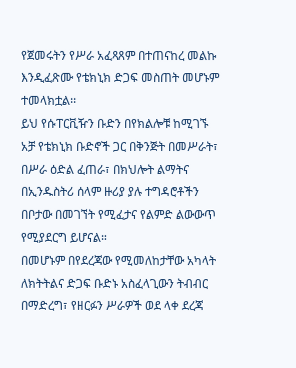የጀመሩትን የሥራ አፈጻጸም በተጠናከረ መልኩ እንዲፈጽሙ የቴክኒክ ድጋፍ መስጠት መሆኑም ተመላክቷል፡፡
ይህ የሱፐርቪዥን ቡድን በየክልሎቹ ከሚገኙ አቻ የቴክኒክ ቡድኖች ጋር በቅንጅት በመሥራት፣ በሥራ ዕድል ፈጠራ፣ በክህሎት ልማትና በኢንዱስትሪ ሰላም ዙሪያ ያሉ ተግዳሮቶችን በቦታው በመገኘት የሚፈታና የልምድ ልውውጥ የሚያደርግ ይሆናል።
በመሆኑም በየደረጃው የሚመለከታቸው አካላት ለክትትልና ድጋፍ ቡድኑ አስፈላጊውን ትብብር በማድረግ፣ የዘርፉን ሥራዎች ወደ ላቀ ደረጃ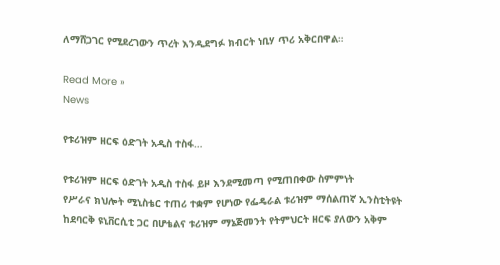ለማሸጋገር የሚደረገውን ጥረት እንዲደግፉ ክብርት ነቢሃ ጥሪ አቅርበዋል።

Read More »
News

የቱሪዝም ዘርፍ ዕድገት አዲስ ተስፋ…

የቱሪዝም ዘርፍ ዕድገት አዲስ ተስፋ ይዞ እንደሚመጣ የሚጠበቀው ስምምነት
የሥራና ክህሎት ሚኒስቴር ተጠሪ ተቋም የሆነው የፌዴራል ቱሪዝም ማሰልጠኛ ኢንስቲትዩት ከደባርቅ ዩኒቨርሲቲ ጋር በሆቴልና ቱሪዝም ማኔጅመንት የትምህርት ዘርፍ ያለውን አቅም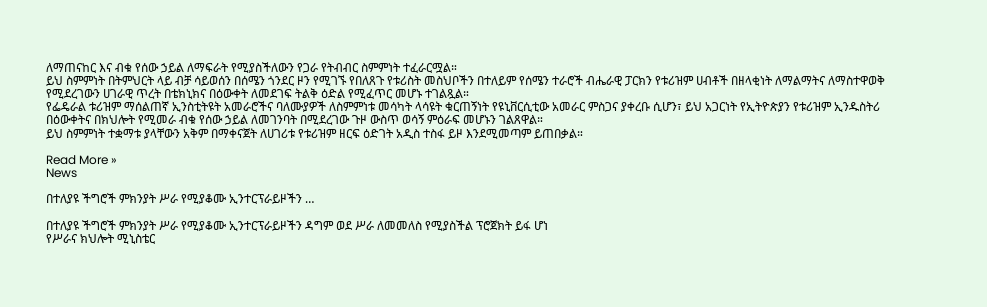ለማጠናከር እና ብቁ የሰው ኃይል ለማፍራት የሚያስችለውን የጋራ የትብብር ስምምነት ተፈራርሟል።
ይህ ስምምነት በትምህርት ላይ ብቻ ሳይወሰን በሰሜን ጎንደር ዞን የሚገኙ የበለጸጉ የቱሪስት መስህቦችን በተለይም የሰሜን ተራሮች ብሔራዊ ፓርክን የቱሪዝም ሀብቶች በዘላቂነት ለማልማትና ለማስተዋወቅ የሚደረገውን ሀገራዊ ጥረት በቴክኒክና በዕውቀት ለመደገፍ ትልቅ ዕድል የሚፈጥር መሆኑ ተገልጿል።
የፌዴራል ቱሪዝም ማሰልጠኛ ኢንስቲትዩት አመራሮችና ባለሙያዎች ለስምምነቱ መሳካት ላሳዩት ቁርጠኝነት የዩኒቨርሲቲው አመራር ምስጋና ያቀረቡ ሲሆን፣ ይህ አጋርነት የኢትዮጵያን የቱሪዝም ኢንዱስትሪ በዕውቀትና በክህሎት የሚመራ ብቁ የሰው ኃይል ለመገንባት በሚደረገው ጉዞ ውስጥ ወሳኝ ምዕራፍ መሆኑን ገልጸዋል።
ይህ ስምምነት ተቋማቱ ያላቸውን አቅም በማቀናጀት ለሀገሪቱ የቱሪዝም ዘርፍ ዕድገት አዲስ ተስፋ ይዞ እንደሚመጣም ይጠበቃል።

Read More »
News

በተለያዩ ችግሮች ምክንያት ሥራ የሚያቆሙ ኢንተርፕራይዞችን …

በተለያዩ ችግሮች ምክንያት ሥራ የሚያቆሙ ኢንተርፕራይዞችን ዳግም ወደ ሥራ ለመመለስ የሚያስችል ፕሮጀክት ይፋ ሆነ
የሥራና ክህሎት ሚኒስቴር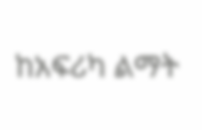ከአፍሪካ ልማት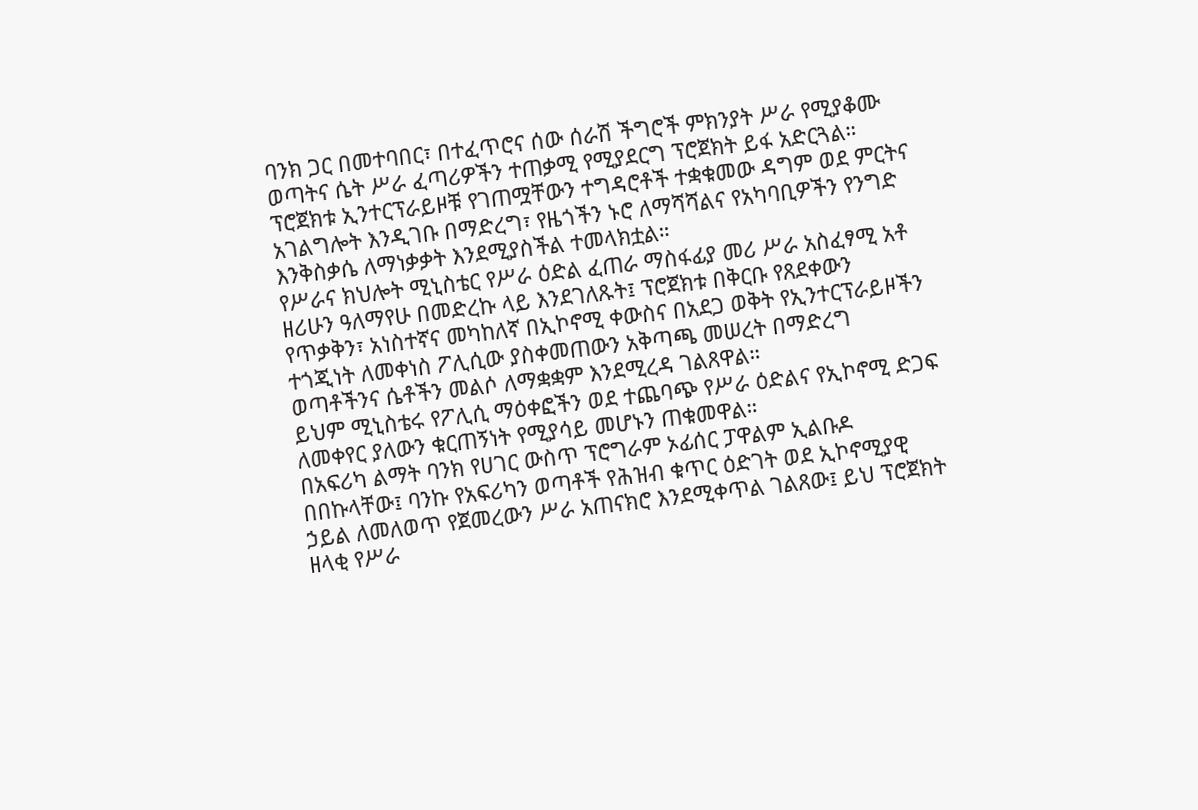ባንክ ጋር በመተባበር፣ በተፈጥሮና ሰው ሰራሽ ችግሮች ምክንያት ሥራ የሚያቆሙ ወጣትና ሴት ሥራ ፈጣሪዎችን ተጠቃሚ የሚያደርግ ፕሮጀክት ይፋ አድርጓል።
ፕሮጀክቱ ኢንተርፕራይዞቹ የገጠሟቸውን ተግዳሮቶች ተቋቁመው ዳግም ወደ ምርትና አገልግሎት እንዲገቡ በማድረግ፣ የዜጎችን ኑሮ ለማሻሻልና የአካባቢዎችን የንግድ እንቅስቃሴ ለማነቃቃት እንደሚያስችል ተመላክቷል።
የሥራና ክህሎት ሚኒስቴር የሥራ ዕድል ፈጠራ ማስፋፊያ መሪ ሥራ አስፈፃሚ አቶ ዘሪሁን ዓለማየሁ በመድረኩ ላይ እንደገለጹት፤ ፕሮጀክቱ በቅርቡ የጸደቀውን የጥቃቅን፣ አነስተኛና መካከለኛ በኢኮኖሚ ቀውስና በአደጋ ወቅት የኢንተርፕራይዞችን ተጎጂነት ለመቀነስ ፖሊሲው ያስቀመጠውን አቅጣጫ መሠረት በማድረግ ወጣቶችንና ሴቶችን መልሶ ለማቋቋም እንደሚረዳ ገልጸዋል።
ይህም ሚኒስቴሩ የፖሊሲ ማዕቀፎችን ወደ ተጨባጭ የሥራ ዕድልና የኢኮኖሚ ድጋፍ ለመቀየር ያለውን ቁርጠኝነት የሚያሳይ መሆኑን ጠቁመዋል።
በአፍሪካ ልማት ባንክ የሀገር ውስጥ ፕሮግራም ኦፊሰር ፓዋልም ኢልቡዶ በበኩላቸው፤ ባንኩ የአፍሪካን ወጣቶች የሕዝብ ቁጥር ዕድገት ወደ ኢኮኖሚያዊ ኃይል ለመለወጥ የጀመረውን ሥራ አጠናክሮ እንደሚቀጥል ገልጸው፤ ይህ ፕሮጀክት ዘላቂ የሥራ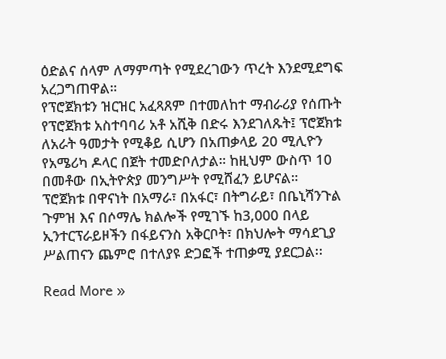ዕድልና ሰላም ለማምጣት የሚደረገውን ጥረት እንደሚደግፍ አረጋግጠዋል።
የፕሮጀክቱን ዝርዝር አፈጻጸም በተመለከተ ማብራሪያ የሰጡት የፕሮጀክቱ አስተባባሪ አቶ አሺቅ በድሩ እንደገለጹት፤ ፕሮጀክቱ ለአራት ዓመታት የሚቆይ ሲሆን በአጠቃላይ 20 ሚሊዮን የአሜሪካ ዶላር በጀት ተመድቦለታል። ከዚህም ውስጥ 10 በመቶው በኢትዮጵያ መንግሥት የሚሸፈን ይሆናል።
ፕሮጀክቱ በዋናነት በአማራ፣ በአፋር፣ በትግራይ፣ በቤኒሻንጉል ጉምዝ እና በሶማሌ ክልሎች የሚገኙ ከ3,000 በላይ ኢንተርፕራይዞችን በፋይናንስ አቅርቦት፣ በክህሎት ማሳደጊያ ሥልጠናን ጨምሮ በተለያዩ ድጋፎች ተጠቃሚ ያደርጋል፡፡

Read More »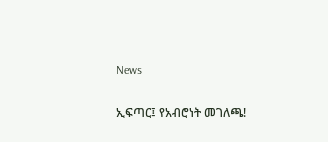News

ኢፍጣር፤ የአብሮነት መገለጫ!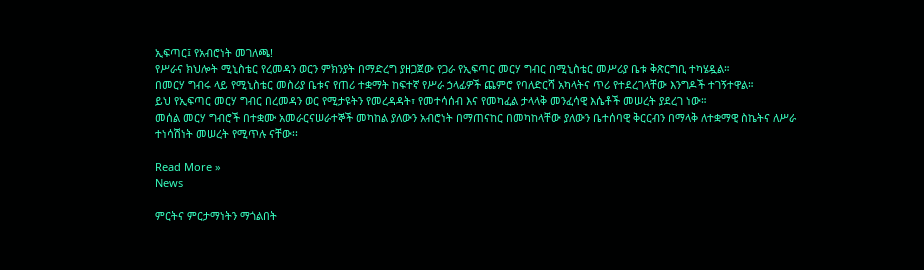ኢፍጣር፤ የአብሮነት መገለጫ!
የሥራና ክህሎት ሚኒስቴር የረመዳን ወርን ምክንያት በማድረግ ያዘጋጀው የጋራ የኢፍጣር መርሃ ግብር በሚኒስቴር መሥሪያ ቤቱ ቅጽርግቢ ተካሄዷል።
በመርሃ ግብሩ ላይ የሚኒስቴር መስሪያ ቤቱና የጠሪ ተቋማት ከፍተኛ የሥራ ኃላፊዎች ጨምሮ የባለድርሻ አካላትና ጥሪ የተደረገላቸው እንግዶች ተገኝተዋል።
ይህ የኢፍጣር መርሃ ግብር በረመዳን ወር የሚታዩትን የመረዳዳት፣ የመተሳሰብ እና የመካፈል ታላላቅ መንፈሳዊ እሴቶች መሠረት ያደረገ ነው።
መሰል መርሃ ግብሮች በተቋሙ አመራርናሠራተኞች መካከል ያለውን አብሮነት በማጠናከር በመካከላቸው ያለውን ቤተሰባዊ ቅርርብን በማላቅ ለተቋማዊ ስኬትና ለሥራ ተነሳሽነት መሠረት የሚጥሉ ናቸው፡፡

Read More »
News

ምርትና ምርታማነትን ማጎልበት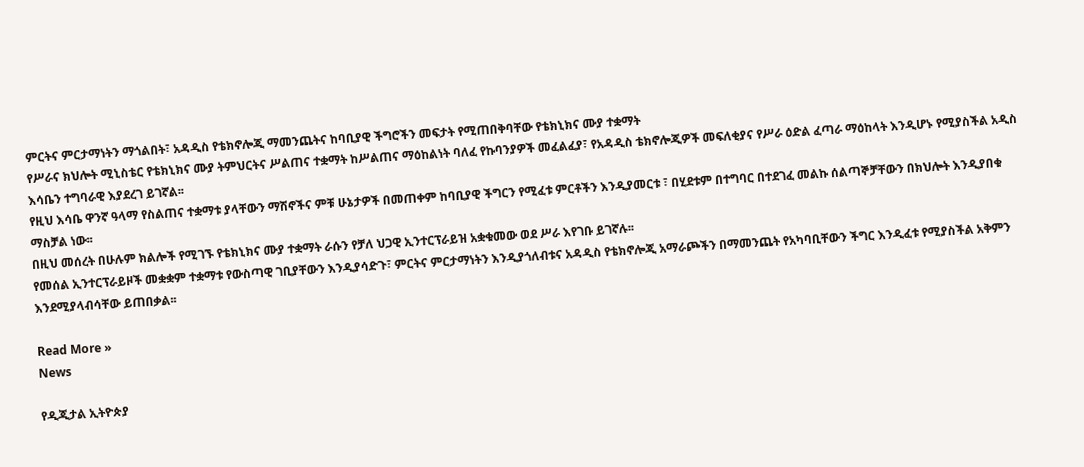ምርትና ምርታማነትን ማጎልበት፣ አዳዲስ የቴክኖሎጂ ማመንጨትና ከባቢያዊ ችግሮችን መፍታት የሚጠበቅባቸው የቴክኒክና ሙያ ተቋማት
የሥራና ክህሎት ሚኒስቴር የቴክኒክና ሙያ ትምህርትና ሥልጠና ተቋማት ከሥልጠና ማዕከልነት ባለፈ የኩባንያዎች መፈልፈያ፣ የአዳዲስ ቴክኖሎጂዎች መፍለቂያና የሥራ ዕድል ፈጣራ ማዕከላት እንዲሆኑ የሚያስችል አዲስ እሳቤን ተግባራዊ እያደረገ ይገኛል፡፡
የዚህ እሳቤ ዋንኛ ዓላማ የስልጠና ተቋማቱ ያላቸውን ማሽኖችና ምቹ ሁኔታዎች በመጠቀም ከባቢያዊ ችግርን የሚፈቱ ምርቶችን እንዲያመርቱ ፣ በሂደቱም በተግባር በተደገፈ መልኩ ሰልጣኞቻቸውን በክህሎት እንዲያበቁ ማስቻል ነው፡፡
በዚህ መሰረት በሁሉም ክልሎች የሚገኙ የቴክኒክና ሙያ ተቋማት ራሱን የቻለ ህጋዊ ኢንተርፕራይዝ አቋቁመው ወደ ሥራ እየገቡ ይገኛሉ፡፡
የመሰል ኢንተርፕራይዞች መቋቋም ተቋማቱ የውስጣዊ ገቢያቸውን እንዲያሳድጉ፣ ምርትና ምርታማነትን እንዲያጎለብቱና አዳዲስ የቴክኖሎጂ አማራጮችን በማመንጨት የአካባቢቸውን ችግር እንዲፈቱ የሚያስችል አቅምን እንደሚያላብሳቸው ይጠበቃል፡፡

Read More »
News

የዲጂታል ኢትዮጵያ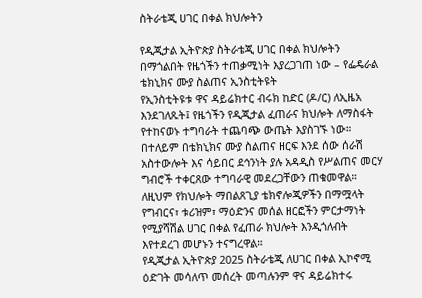ስትራቴጂ ሀገር በቀል ክህሎትን

የዲጂታል ኢትዮጵያ ስትራቴጂ ሀገር በቀል ክህሎትን በማጎልበት የዜጎችን ተጠቃሚነት እያረጋገጠ ነው – የፌዴራል ቴክኒክና ሙያ ስልጠና ኢንስቲትዩት
የኢንስቲትዩቱ ዋና ዳይሬክተር ብሩክ ከድር (ዶ/ር) ለኢዜአ እንደገለጹት፤ የዜጎችን የዲጂታል ፈጠራና ክህሎት ለማስፋት የተከናወኑ ተግባራት ተጨባጭ ውጤት እያስገኙ ነው።
በተለይም በቴክኒክና ሙያ ስልጠና ዘርፍ እንደ ሰው ሰራሽ አስተውሎት እና ሳይበር ደኅንነት ያሉ አዳዲስ የሥልጠና መርሃ ግብሮች ተቀርጸው ተግባራዊ መደረጋቸውን ጠቁመዋል።
ለዚህም የክህሎት ማበልጸጊያ ቴክኖሎጂዎችን በማሟላት የግብርና፣ ቱሪዝም፣ ማዕድንና መሰል ዘርፎችን ምርታማነት የሚያሻሽል ሀገር በቀል የፈጠራ ክህሎት እንዲጎለብት እየተደረገ መሆኑን ተናግረዋል።
የዲጂታል ኢትዮጵያ 2025 ስትራቴጂ ለሀገር በቀል ኢኮኖሚ ዕድገት መሳለጥ መሰረት መጣሉንም ዋና ዳይሬክተሩ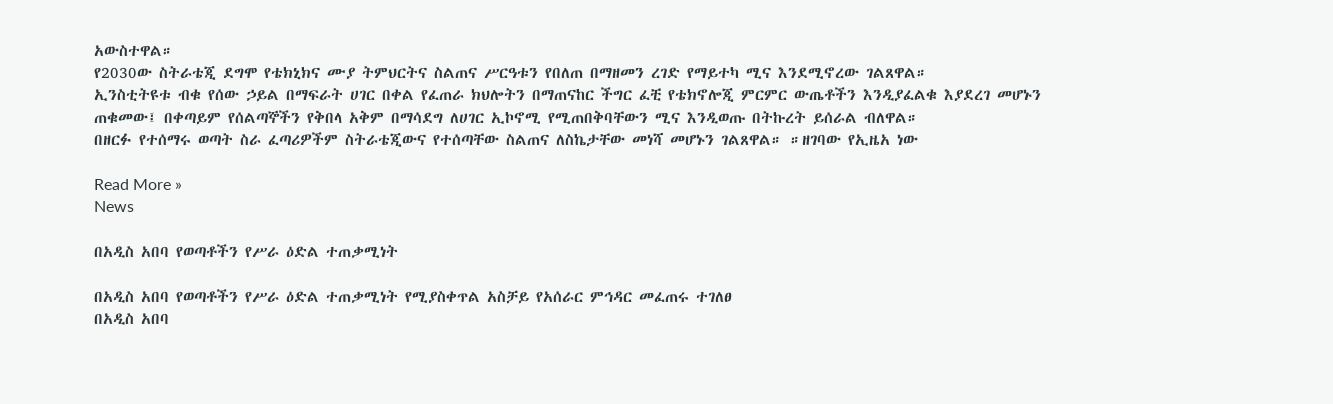አውስተዋል።
የ2030ው ስትራቴጂ ደግሞ የቴክኒክና ሙያ ትምህርትና ስልጠና ሥርዓቱን የበለጠ በማዘመን ረገድ የማይተካ ሚና እንደሚኖረው ገልጸዋል።
ኢንስቲትዩቱ ብቁ የሰው ኃይል በማፍራት ሀገር በቀል የፈጠራ ክህሎትን በማጠናከር ችግር ፈቺ የቴክኖሎጂ ምርምር ውጤቶችን እንዲያፈልቁ እያደረገ መሆኑን ጠቁመው፤ በቀጣይም የሰልጣኞችን የቅበላ አቅም በማሳደግ ለሀገር ኢኮኖሚ የሚጠበቅባቸውን ሚና እንዲወጡ በትኩረት ይሰራል ብለዋል።
በዘርፉ የተሰማሩ ወጣት ስራ ፈጣሪዎችም ስትራቴጂውና የተሰጣቸው ስልጠና ለስኬታቸው መነሻ መሆኑን ገልጸዋል። ።ዘገባው የኢዜአ ነው

Read More »
News

በአዲስ አበባ የወጣቶችን የሥራ ዕድል ተጠቃሚነት

በአዲስ አበባ የወጣቶችን የሥራ ዕድል ተጠቃሚነት የሚያስቀጥል አስቻይ የአሰራር ምኅዳር መፈጠሩ ተገለፀ
በአዲስ አበባ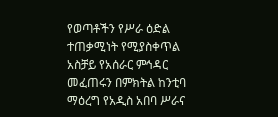የወጣቶችን የሥራ ዕድል ተጠቃሚነት የሚያስቀጥል አስቻይ የአሰራር ምኅዳር መፈጠሩን በምክትል ከንቲባ ማዕረግ የአዲስ አበባ ሥራና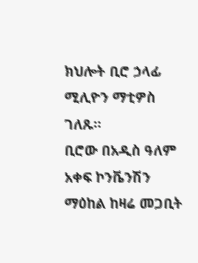ክህሎት ቢሮ ኃላፊ ሚሊዮን ማቲዎስ ገለጹ።
ቢሮው በአዲስ ዓለም አቀፍ ኮንቬንሽን ማዕከል ከዛሬ መጋቢት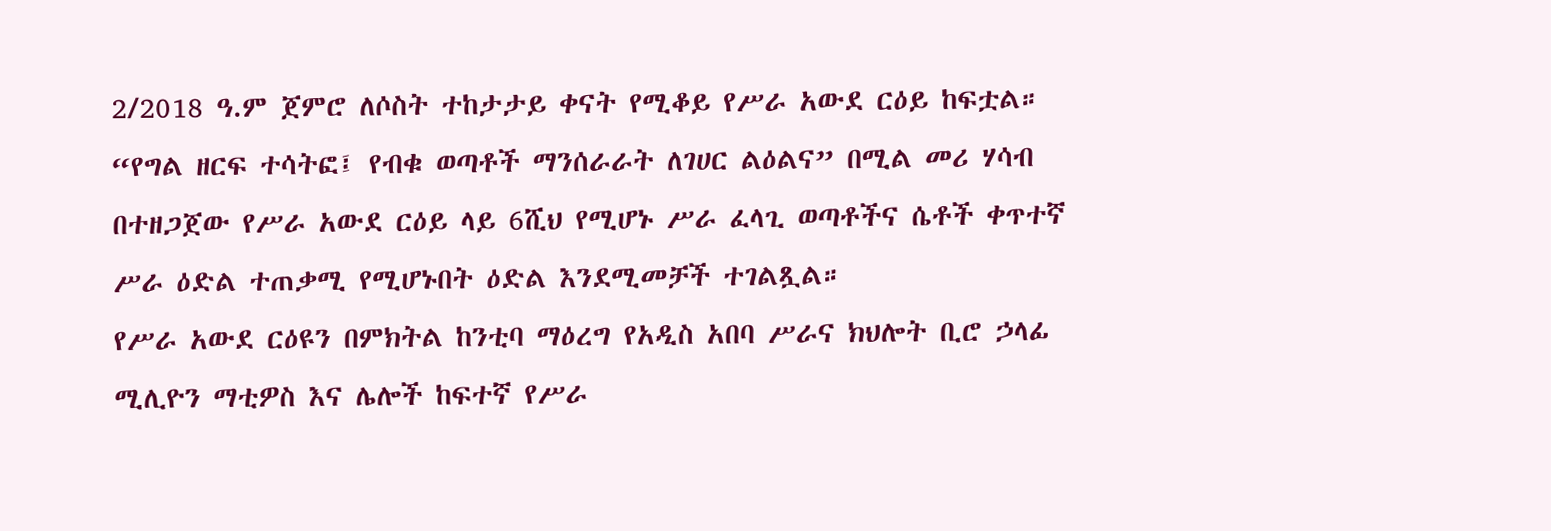2/2018 ዓ.ም ጀምሮ ለሶስት ተከታታይ ቀናት የሚቆይ የሥራ አውደ ርዕይ ከፍቷል።
“የግል ዘርፍ ተሳትፎ፤ የብቁ ወጣቶች ማንሰራራት ለገሀር ልዕልና” በሚል መሪ ሃሳብ በተዘጋጀው የሥራ አውደ ርዕይ ላይ 6ሺህ የሚሆኑ ሥራ ፈላጊ ወጣቶችና ሴቶች ቀጥተኛ ሥራ ዕድል ተጠቃሚ የሚሆኑበት ዕድል እንደሚመቻች ተገልጿል።
የሥራ አውደ ርዕዩን በምክትል ከንቲባ ማዕረግ የአዲስ አበባ ሥራና ክህሎት ቢሮ ኃላፊ ሚሊዮን ማቲዎስ እና ሌሎች ከፍተኛ የሥራ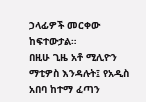ኃላፊዎች መርቀው ከፍተውታል።
በዚሁ ጊዜ አቶ ሚሊዮን ማቲዎስ እንዳሉት፤ የአዲስ አበባ ከተማ ፈጣን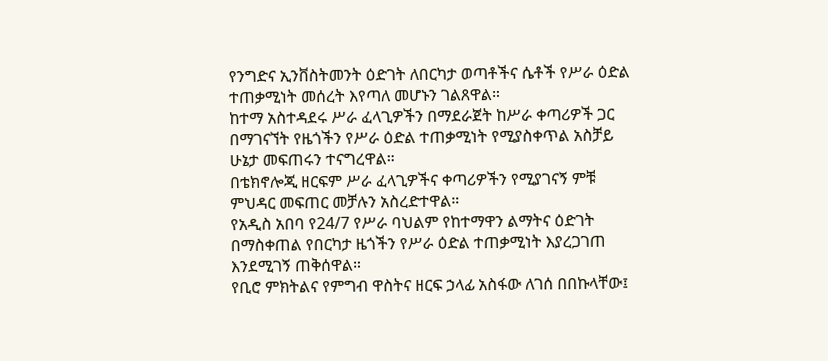የንግድና ኢንቨስትመንት ዕድገት ለበርካታ ወጣቶችና ሴቶች የሥራ ዕድል ተጠቃሚነት መሰረት እየጣለ መሆኑን ገልጸዋል።
ከተማ አስተዳደሩ ሥራ ፈላጊዎችን በማደራጀት ከሥራ ቀጣሪዎች ጋር በማገናኘት የዜጎችን የሥራ ዕድል ተጠቃሚነት የሚያስቀጥል አስቻይ ሁኔታ መፍጠሩን ተናግረዋል።
በቴክኖሎጂ ዘርፍም ሥራ ፈላጊዎችና ቀጣሪዎችን የሚያገናኝ ምቹ ምህዳር መፍጠር መቻሉን አስረድተዋል።
የአዲስ አበባ የ24/7 የሥራ ባህልም የከተማዋን ልማትና ዕድገት በማስቀጠል የበርካታ ዜጎችን የሥራ ዕድል ተጠቃሚነት እያረጋገጠ እንደሚገኝ ጠቅሰዋል።
የቢሮ ምክትልና የምግብ ዋስትና ዘርፍ ኃላፊ አስፋው ለገሰ በበኩላቸው፤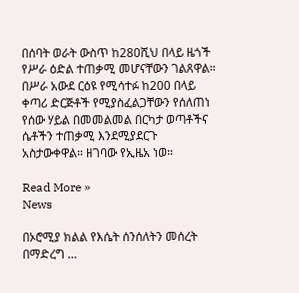በሰባት ወራት ውስጥ ከ280ሺህ በላይ ዜጎች የሥራ ዕድል ተጠቃሚ መሆናቸውን ገልጸዋል።
በሥራ አውደ ርዕዩ የሚሳተፉ ከ200 በላይ ቀጣሪ ድርጅቶች የሚያስፈልጋቸውን የሰለጠነ የሰው ሃይል በመመልመል በርካታ ወጣቶችና ሴቶችን ተጠቃሚ እንደሚያደርጉ አስታውቀዋል። ዘገባው የኢዜአ ነወ።

Read More »
News

በኦሮሚያ ክልል የእሴት ሰንሰለትን መሰረት በማድረግ …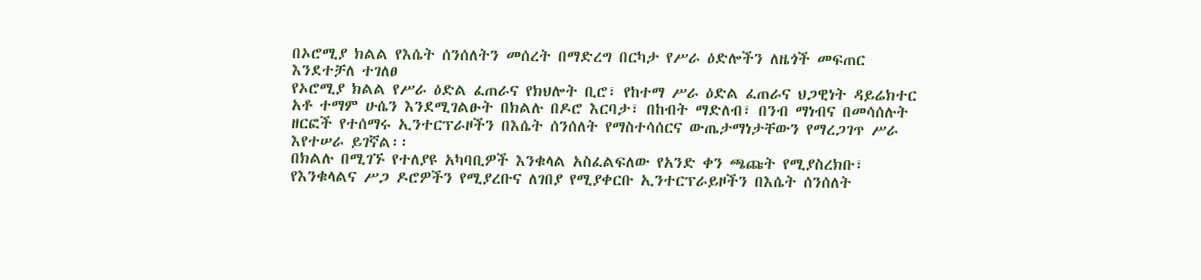በኦሮሚያ ክልል የእሴት ሰንሰለትን መሰረት በማድረግ በርካታ የሥራ ዕድሎችን ለዜጎች መፍጠር እንደተቻለ ተገለፀ
የኦሮሚያ ክልል የሥራ ዕድል ፈጠራና የክህሎት ቢሮ፣ የከተማ ሥራ ዕድል ፈጠራና ህጋዊነት ዳይሬክተር አቶ ተማም ሁሴን እንደሚገልፁት በክልሉ በዶሮ እርባታ፣ በከብት ማድለብ፣ በንብ ማነብና በመሳሰሉት ዘርፎች የተሰማሩ ኢንተርፕራዞችን በእሴት ሰንሰለት የማስተሳሰርና ውጤታማነታቸውን የማረጋገጥ ሥራ እየተሠራ ይገኛል፡፡
በክልሉ በሚገኙ የተለያዩ አካባቢዎች እንቁላል አስፈልፍለው የአንድ ቀን ጫጩት የሚያስረክቡ፣ የእንቁላልና ሥጋ ዶሮዎችን የሚያረቡና ለገበያ የሚያቀርቡ ኢንተርፕራይዞችን በእሴት ሰንሰለት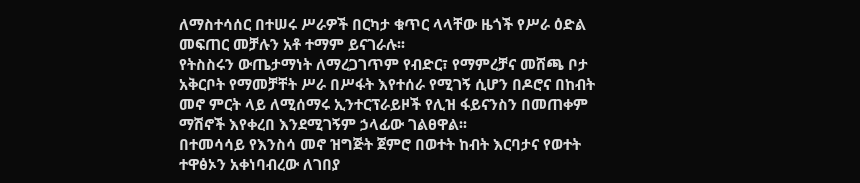ለማስተሳሰር በተሠሩ ሥራዎች በርካታ ቁጥር ላላቸው ዜጎች የሥራ ዕድል መፍጠር መቻሉን አቶ ተማም ይናገራሉ፡፡
የትስስሩን ውጤታማነት ለማረጋገጥም የብድር፣ የማምረቻና መሸጫ ቦታ አቅርቦት የማመቻቸት ሥራ በሥፋት እየተሰራ የሚገኝ ሲሆን በዶሮና በከብት መኖ ምርት ላይ ለሚሰማሩ ኢንተርፕራይዞች የሊዝ ፋይናንስን በመጠቀም ማሽኖች እየቀረበ እንደሚገኝም ኃላፊው ገልፀዋል፡፡
በተመሳሳይ የእንስሳ መኖ ዝግጅት ጀምሮ በወተት ከብት እርባታና የወተት ተዋፅኦን አቀነባብረው ለገበያ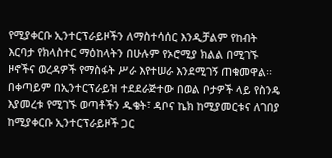የሚያቀርቡ ኢንተርፕራይዞችን ለማስተሳሰር እንዲቻልም የከብት እርባታ የክላስተር ማዕከላትን በሁሉም የኦሮሚያ ክልል በሚገኙ ዞኖችና ወረዳዎች የማስፋት ሥራ እየተሠራ እንደሚገኝ ጠቁመዋል፡፡
በቀጣይም በኢንተርፕራይዝ ተደደራጅተው በወል ቦታዎች ላይ የስንዴ እያመረቱ የሚገኙ ወጣቶችን ዱቄት፣ ዳቦና ኬክ ከሚያመርቱና ለገበያ ከሚያቀርቡ ኢንተርፕራይዞች ጋር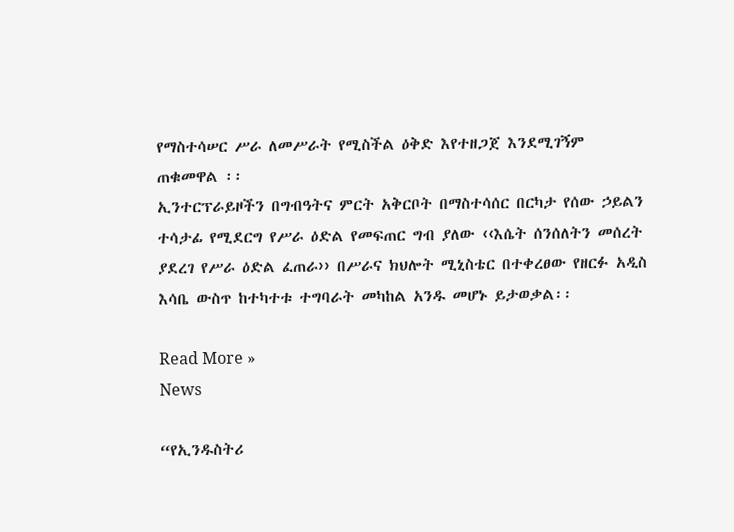የማስተሳሠር ሥራ ለመሥራት የሚስችል ዕቅድ እየተዘጋጀ እንደሚገኝም ጠቁመዋል ፡፡
ኢንተርፕራይዞችን በግብዓትና ምርት አቅርቦት በማስተሳሰር በርካታ የሰው ኃይልን ተሳታፊ የሚደርግ የሥራ ዕድል የመፍጠር ግብ ያለው ‹‹እሴት ሰንሰለትን መሰረት ያደረገ የሥራ ዕድል ፈጠራ›› በሥራና ክህሎት ሚኒስቴር በተቀረፀው የዘርፉ አዲስ እሳቤ ውስጥ ከተካተቱ ተግባራት መካከል አንዱ መሆኑ ይታወቃል፡፡

Read More »
News

“የኢንዱስትሪ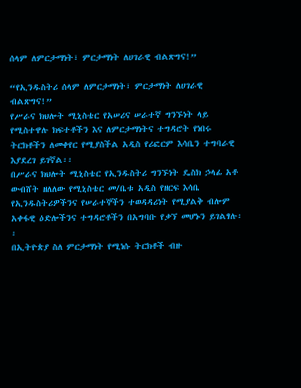ሰላም ለምርታማነት፣ ምርታማነት ለሀገራዊ ብልጽግና!”

“የኢንዱስትሪ ሰላም ለምርታማነት፣ ምርታማነት ለሀገራዊ ብልጽግና!”
የሥራና ክህሎት ሚኒስቴር የአሠሪና ሠራተኛ ግንኙነት ላይ የሚስተዋሉ ክፍተቶችን እና ለምርታማነትና ተግዳሮት የነበሩ ትርክቶችን ለመቀየር የሚያስችል አዲስ የሪፎርም እሳቤን ተግባራዊ እያደረገ ይገኛል፡፡
በሥራና ክህሎት ሚኒስቴር የኢንዱስትሪ ግንኙነት ዴስክ ኃላፊ አቶ ውብሸት ዘለለው የሚኒስቴር መ/ቤቱ አዲስ የዘርፍ እሳቤ የኢንዱስትሪዎችንና የሠራተኞችን ተወዳዳሪነት የሚያልቅ ብሎም አቀፋዊ ዕድሎችንና ተግዳሮቶችን በአግባቡ የቃኘ መሆኑን ይገልፃሉ፡፡
በኢትዮጵያ ስለ ምርታማነት የሚነሱ ትርክቶች ብዙ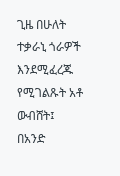ጊዜ በሁለት ተቃራኒ ጎራዎች እንደሚፈረጁ የሚገልጹት አቶ ውብሸት፤ በአንድ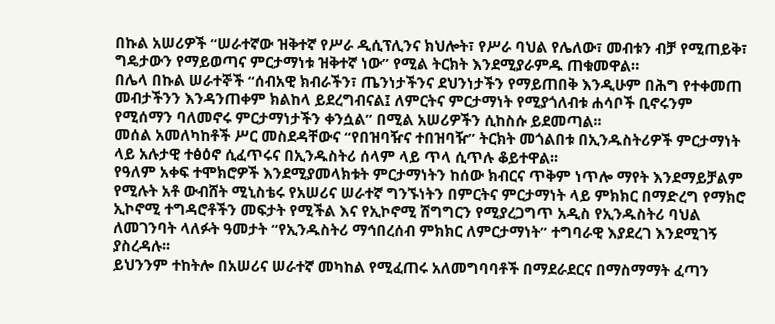በኩል አሠሪዎች “ሠራተኛው ዝቅተኛ የሥራ ዲሲፕሊንና ክህሎት፣ የሥራ ባህል የሌለው፣ መብቱን ብቻ የሚጠይቅ፣ ግዴታውን የማይወጣና ምርታማነቱ ዝቅተኛ ነው” የሚል ትርክት እንደሚያራምዱ ጠቁመዋል።
በሌላ በኩል ሠራተኞች “ሰብአዊ ክብራችን፣ ጤንነታችንና ደህንነታችን የማይጠበቅ እንዲሁም በሕግ የተቀመጠ መብታችንን እንዳንጠቀም ክልከላ ይደረግብናል፤ ለምርትና ምርታማነት የሚያጎለብቱ ሐሳቦች ቢኖሩንም የሚሰማን ባለመኖሩ ምርታማነታችን ቀንሷል” በሚል አሠሪዎችን ሲከስሱ ይደመጣል፡፡
መሰል አመለካከቶች ሥር መስደዳቸውና “የበዝባዥና ተበዝባዥ” ትርክት መጎልበቱ በኢንዱስትሪዎች ምርታማነት ላይ አሉታዊ ተፅዕኖ ሲፈጥሩና በኢንዱስትሪ ሰላም ላይ ጥላ ሲጥሉ ቆይተዋል፡፡
የዓለም አቀፍ ተሞክሮዎች እንደሚያመላክቱት ምርታማነትን ከሰው ክብርና ጥቅም ነጥሎ ማየት እንደማይቻልም የሚሉት አቶ ውብሸት ሚኒስቴሩ የአሠሪና ሠራተኛ ግንኙነትን በምርትና ምርታማነት ላይ ምክክር በማድረግ የማክሮ ኢኮኖሚ ተግዳሮቶችን መፍታት የሚችል እና የኢኮኖሚ ሽግግርን የሚያረጋግጥ አዲስ የኢንዱስትሪ ባህል ለመገንባት ላለፉት ዓመታት “የኢንዱስትሪ ማኅበረሰብ ምክክር ለምርታማነት” ተግባራዊ እያደረገ እንደሚገኝ ያስረዳሉ፡፡
ይህንንም ተከትሎ በአሠሪና ሠራተኛ መካከል የሚፈጠሩ አለመግባባቶች በማደራደርና በማስማማት ፈጣን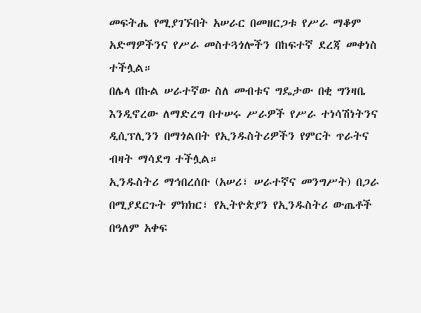መፍትሔ የሚያገኙበት አሠራር በመዘርጋቱ የሥራ ማቆም አድማዎችንና የሥራ መስተጓጎሎችን በከፍተኛ ደረጃ መቀነስ ተችሏል።
በሌላ በኩል ሠራተኛው ስለ መብቱና ግዴታው በቂ ግንዛቤ እንዲኖረው ለማድረግ በተሠሩ ሥራዎች የሥራ ተነሳሽነትንና ዲሲፕሊንን በማጎልበት የኢንዱስትሪዎችን የምርት ጥራትና ብዛት ማሳደግ ተችሏል።
ኢንዱስትሪ ማኅበረሰቡ (አሠሪ፣ ሠራተኛና መንግሥት) በጋራ በሚያደርጉት ምክክር፣ የኢትዮጵያን የኢንዱስትሪ ውጤቶች በዓለም አቀፍ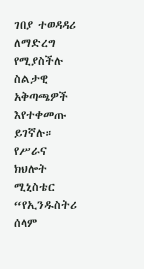ገበያ ተወዳዳሪ ለማድረግ የሚያስችሉ ስልታዊ አቅጣጫዎች እየተቀመጡ ይገኛሉ።
የሥራና ክህሎት ሚኒስቴር “የኢንዱስትሪ ሰላም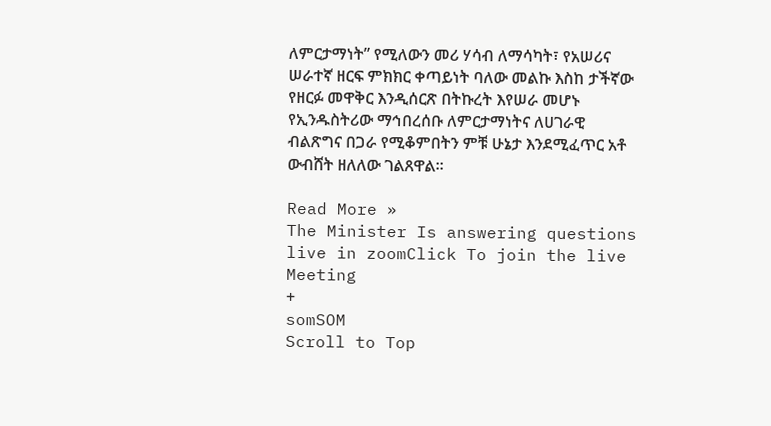ለምርታማነት” የሚለውን መሪ ሃሳብ ለማሳካት፣ የአሠሪና ሠራተኛ ዘርፍ ምክክር ቀጣይነት ባለው መልኩ እስከ ታችኛው የዘርፉ መዋቅር እንዲሰርጽ በትኩረት እየሠራ መሆኑ የኢንዱስትሪው ማኅበረሰቡ ለምርታማነትና ለሀገራዊ ብልጽግና በጋራ የሚቆምበትን ምቹ ሁኔታ እንደሚፈጥር አቶ ውብሸት ዘለለው ገልጸዋል።

Read More »
The Minister Is answering questions live in zoomClick To join the live Meeting
+
somSOM
Scroll to Top